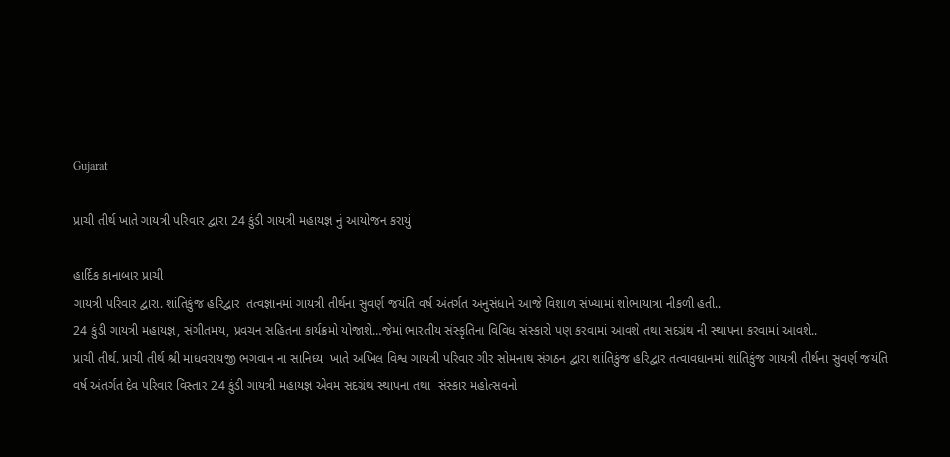Gujarat

પ્રાચી તીર્થ ખાતે ગાયત્રી પરિવાર દ્વારા 24 કુંડી ગાયત્રી મહાયજ્ઞ નું આયોજન કરાયું

હાર્દિક કાનાબાર પ્રાચી
ગાયત્રી પરિવાર દ્વારા. શાંતિકુંજ હરિદ્વાર  તત્વજ્ઞાનમાં ગાયત્રી તીર્થના સુવર્ણ જયંતિ વર્ષ અંતર્ગત અનુસંધાને આજે વિશાળ સંખ્યામાં શોભાયાત્રા નીકળી હતી..
24 કુંડી ગાયત્રી મહાયજ્ઞ, સંગીતમય, પ્રવચન સહિતના કાર્યક્રમો યોજાશે…જેમાં ભારતીય સંસ્કૃતિના વિવિધ સંસ્કારો પણ કરવામાં આવશે તથા સદગ્રંથ ની સ્થાપના કરવામાં આવશે..
પ્રાચી તીર્થ. પ્રાચી તીર્થ શ્રી માધવરાયજી ભગવાન ના સાનિધ્ય  ખાતે અખિલ વિશ્વ ગાયત્રી પરિવાર ગીર સોમનાથ સંગઠન દ્વારા શાંતિકુંજ હરિદ્વાર તત્વાવધાનમાં શાંતિકુંજ ગાયત્રી તીર્થના સુવર્ણ જયંતિ વર્ષ અંતર્ગત દેવ પરિવાર વિસ્તાર 24 કુંડી ગાયત્રી મહાયજ્ઞ એવમ સદગ્રંથ સ્થાપના તથા  સંસ્કાર મહોત્સવનો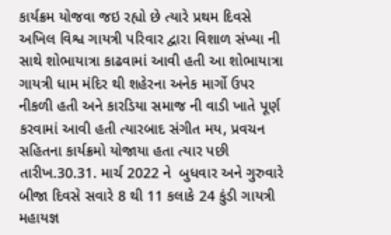કાર્યક્રમ યોજવા જઇ રહ્યો છે ત્યારે પ્રથમ દિવસે અખિલ વિશ્વ ગાયત્રી પરિવાર દ્વારા વિશાળ સંખ્યા ની સાથે શોભાયાત્રા કાઢવામાં આવી હતી આ શોભાયાત્રા ગાયત્રી ધામ મંદિર થી શહેરના અનેક માર્ગો ઉપર નીકળી હતી અને કારડિયા સમાજ ની વાડી ખાતે પૂર્ણ કરવામાં આવી હતી ત્યારબાદ સંગીત મય, પ્રવચન સહિતના કાર્યક્રમો યોજાયા હતા ત્યાર પછી તારીખ.30.31. માર્ચ 2022 ને  બુધવાર અને ગુરુવારે બીજા દિવસે સવારે 8 થી 11 કલાકે 24 કુંડી ગાયત્રી મહાયજ્ઞ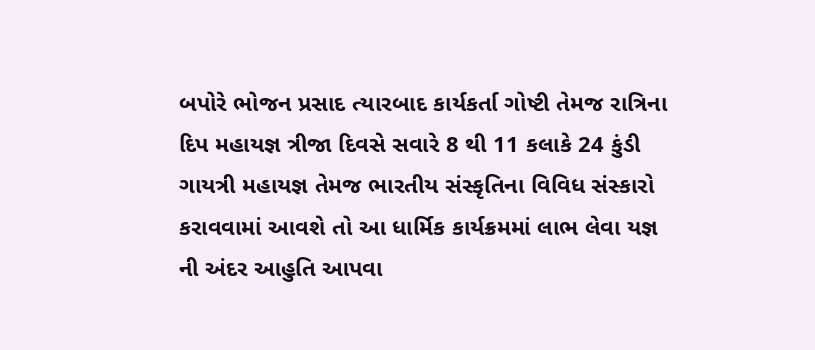બપોરે ભોજન પ્રસાદ ત્યારબાદ કાર્યકર્તા ગોષ્ટી તેમજ રાત્રિના દિપ મહાયજ્ઞ ત્રીજા દિવસે સવારે 8 થી 11 કલાકે 24 કુંડી ગાયત્રી મહાયજ્ઞ તેમજ ભારતીય સંસ્કૃતિના વિવિધ સંસ્કારો કરાવવામાં આવશે તો આ ધાર્મિક કાર્યક્રમમાં લાભ લેવા યજ્ઞ ની અંદર આહુતિ આપવા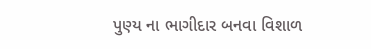પુણ્ય ના ભાગીદાર બનવા વિશાળ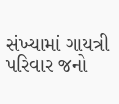સંખ્યામાં ગાયત્રી પરિવાર જનો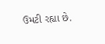ઉમટી રહ્યા છે.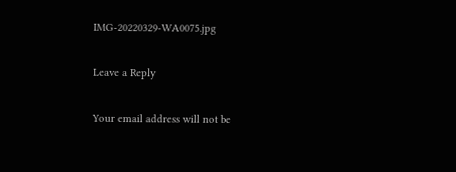IMG-20220329-WA0075.jpg

Leave a Reply

Your email address will not be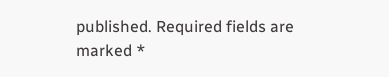published. Required fields are marked *